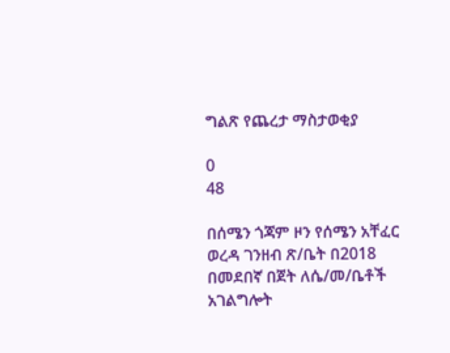ግልጽ የጨረታ ማስታወቂያ

0
48

በሰሜን ጎጃም ዞን የሰሜን አቸፈር ወረዳ ገንዘብ ጽ/ቤት በ2018 በመደበኛ በጀት ለሴ/መ/ቤቶች አገልግሎት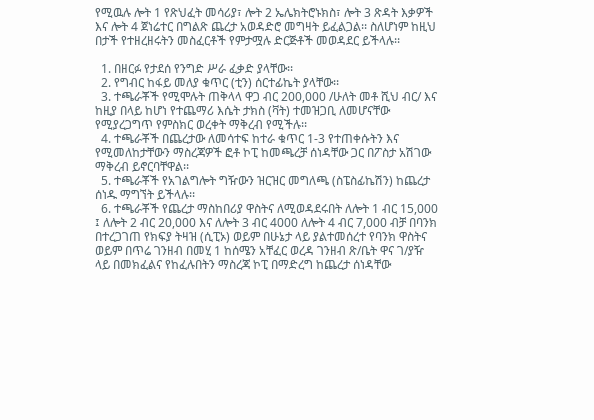የሚዉሉ ሎት 1 የጽህፈት መሳሪያ፣ ሎት 2 ኤሌክትሮኑክስ፣ ሎት 3 ጽዳት እቃዎች እና ሎት 4 ጀነሬተር በግልጽ ጨረታ አወዳድሮ መግዛት ይፈልጋል፡፡ ስለሆነም ከዚህ በታች የተዘረዘሩትን መስፈርቶች የምታሟሉ ድርጅቶች መወዳደር ይችላሉ፡፡

  1. በዘርፉ የታደሰ የንግድ ሥራ ፈቃድ ያላቸው፡፡
  2. የግብር ከፋይ መለያ ቁጥር (ቲን) ሰርተፊኬት ያላቸው፡፡
  3. ተጫራቾች የሚሞሉት ጠቅላላ ዋጋ ብር 200,000 /ሁለት መቶ ሺህ ብር/ እና ከዚያ በላይ ከሆነ የተጨማሪ እሴት ታክስ (ቫት) ተመዝጋቢ ለመሆናቸው የሚያረጋግጥ የምስክር ወረቀት ማቅረብ የሚችሉ፡፡
  4. ተጫራቾች በጨረታው ለመሳተፍ ከተራ ቁጥር 1-3 የተጠቀሱትን እና የሚመለከታቸውን ማስረጃዎች ፎቶ ኮፒ ከመጫረቻ ሰነዳቸው ጋር በፖስታ አሽገው ማቅረብ ይኖርባቸዋል፡፡
  5. ተጫራቾች የአገልግሎት ግዥውን ዝርዝር መግለጫ (ስፔስፊኬሽን) ከጨረታ ሰነዱ ማግኘት ይችላሉ፡፡
  6. ተጫራቾች የጨረታ ማስከበሪያ ዋስትና ለሚወዳደሩበት ለሎት 1 ብር 15,000 ፤ ለሎት 2 ብር 20,000 እና ለሎት 3 ብር 4000 ለሎት 4 ብር 7,000 ብቻ በባንክ በተረጋገጠ የክፍያ ትዛዝ (ሲፒኦ) ወይም በሁኔታ ላይ ያልተመሰረተ የባንክ ዋስትና ወይም በጥሬ ገንዘብ በመሂ 1 ከሰሜን አቸፈር ወረዳ ገንዘብ ጽ/ቤት ዋና ገ/ያዥ ላይ በመክፈልና የከፈሉበትን ማስረጃ ኮፒ በማድረግ ከጨረታ ሰነዳቸው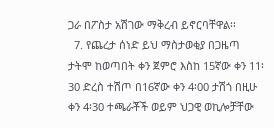ጋራ በፖስታ አሽገው ማቅረብ ይኖርባቸዋል፡፡
  7. የጨረታ ሰነድ ይህ ማስታወቂያ በጋዜጣ ታትሞ ከወጣበት ቀን ጀምሮ እስከ 15ኛው ቀን 11፡30 ድረስ ተሽጦ በ16ኛው ቀን 4፡00 ታሽጎ በዚሁ ቀን 4፡30 ተጫራቾች ወይም ህጋዊ ወኪሎቻቸው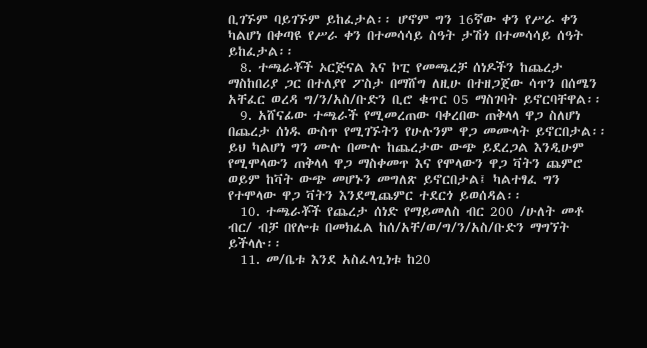ቢገኙም ባይገኙም ይከፈታል፡፡ ሆኖም ግን 16ኛው ቀን የሥራ ቀን ካልሆነ በቀጣዩ የሥራ ቀን በተመሳሳይ ስዓት ታሽጎ በተመሳሳይ ሰዓት ይከፈታል፡፡
  8. ተጫራቾች ኦርጅናል እና ኮፒ የመጫረቻ ሰነዶችን ከጨረታ ማስከበሪያ ጋር በተለያየ ፖስታ በማሸግ ለዚሁ በተዘጋጀው ሳጥን በሰሜን አቸፈር ወረዳ ግ/ን/አስ/ቡድን ቢሮ ቁጥር 05 ማስገባት ይኖርባቸዋል፡፡
  9. አሸናፊው ተጫራች የሚመረጠው ባቀረበው ጠቅላላ ዋጋ ስለሆነ በጨረታ ሰነዱ ውስጥ የሚገኙትን የሁሉንም ዋጋ መሙላት ይኖርበታል፡፡ ይህ ካልሆነ ግን ሙሉ በሙሉ ከጨረታው ውጭ ይደረጋል እንዲሁም የሚሞላውን ጠቅላላ ዋጋ ማስቀመጥ እና የሞላውን ዋጋ ቫትን ጨምሮ ወይም ከቫት ውጭ መሆኑን መግለጽ ይኖርበታል፤ ካልተፃፈ ግን የተሞላው ዋጋ ቫትን እንደሚጨምር ተደርጎ ይወሰዳል፡፡
  10. ተጫራቾች የጨረታ ሰነድ የማይመለስ ብር 200 /ሁለት መቶ ብር/ ብቻ በየሎቱ በመክፈል ከሰ/አቸ/ወ/ግ/ን/አስ/ቡድን ማግኘት ይችላሉ፡፡
  11. መ/ቤቱ እንደ አስፈላጊነቱ ከ20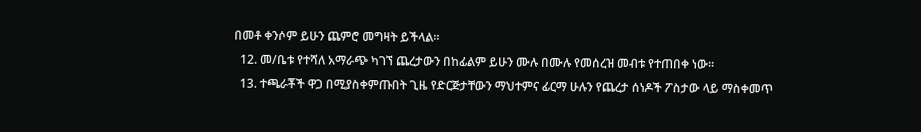በመቶ ቀንሶም ይሁን ጨምሮ መግዛት ይችላል፡፡
  12. መ/ቤቱ የተሻለ አማራጭ ካገኘ ጨረታውን በከፊልም ይሁን ሙሉ በሙሉ የመሰረዝ መብቱ የተጠበቀ ነው፡፡
  13. ተጫራቾች ዋጋ በሚያስቀምጡበት ጊዜ የድርጅታቸውን ማህተምና ፊርማ ሁሉን የጨረታ ሰነዶች ፖስታው ላይ ማስቀመጥ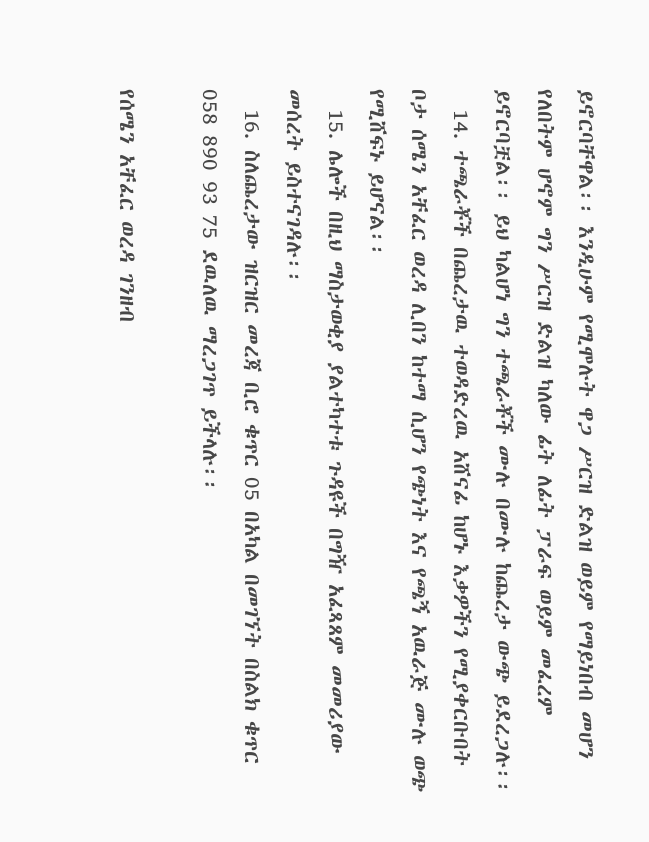ይኖርባቸዋል፡፡ እንዲሁም የሚሞሉት ዋጋ ሥርዝ ድልዝ ወይም የማይነበብ መሆን የለበትም ሆኖም ግን ሥርዝ ድልዝ ካለው ፊት ለፊት ፓራፍ ወይም መፈረም ይኖርባቿል፡፡ ይህ ካልሆነ ግን ተጫራቾች ሙሉ በሙሉ ከጨረታ ውጭ ይደረጋሉ፡፡
  14. ተጫራቾች በጨረታዉ ተወዳድረዉ አሸናፊ ከሆኑ እቃዎችን የሚያቀርቡበት ቦታ ሰሜን አቸፈር ወረዳ ሊበን ከተማ ሲሆን የጭነት እና የጫኝ አዉራጅ ሙሉ ወጭ የሚሸፍኑ ይሆናል፡፡
  15. ሌሎች በዚህ ማስታወቂያ ያልተካተቱ ጉዳዩች በግዥ አፈጻጸም መመሪያው መሰረት ይስተናገዳሉ፡፡
  16. ስለጨረታው ዝርዝር መረጃ ቢሮ ቁጥር 05 በአካል በመገኘት በስልክ ቁጥር 058 890 93 75 ደዉለዉ ማረጋገጥ ይችላሉ፡፡

የሰሜን አቸፈር ወረዳ ገንዘብ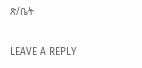ጽ/ቤት

LEAVE A REPLY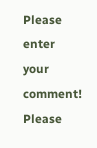Please enter your comment!
Please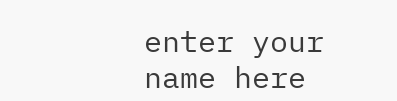enter your name here